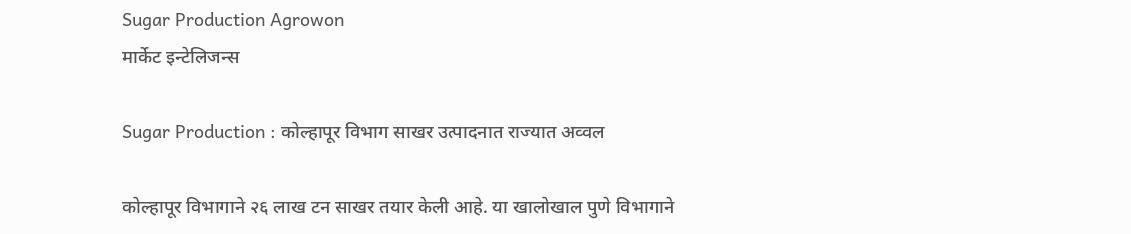Sugar Production Agrowon
मार्केट इन्टेलिजन्स

Sugar Production : कोल्हापूर विभाग साखर उत्पादनात राज्यात अव्वल

कोल्हापूर विभागाने २६ लाख टन साखर तयार केली आहे. या खालोखाल पुणे विभागाने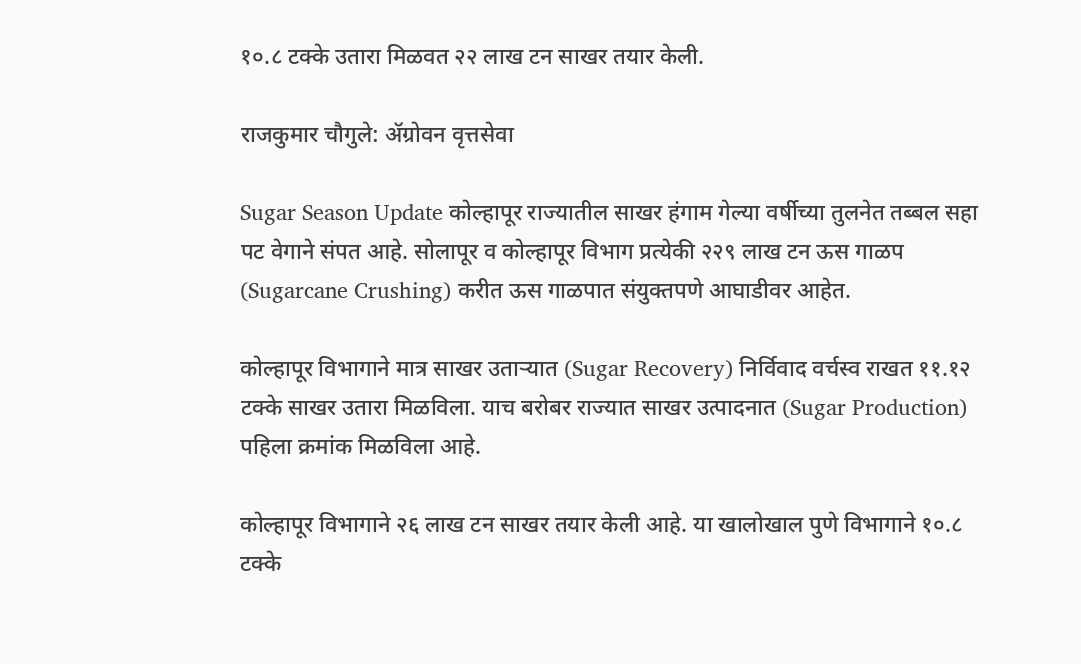१०.८ टक्के उतारा मिळवत २२ लाख टन साखर तयार केली.

राजकुमार चौगुले: ॲग्रोवन वृत्तसेवा

Sugar Season Update कोल्हापूर राज्यातील साखर हंगाम गेल्या वर्षीच्या तुलनेत तब्बल सहा पट वेगाने संपत आहे. सोलापूर व कोल्हापूर विभाग प्रत्येकी २२९ लाख टन ऊस गाळप (Sugarcane Crushing) करीत ऊस गाळपात संयुक्तपणे आघाडीवर आहेत.

कोल्हापूर विभागाने मात्र साखर उताऱ्यात (Sugar Recovery) निर्विवाद वर्चस्व राखत ११.१२ टक्के साखर उतारा मिळविला. याच बरोबर राज्यात साखर उत्पादनात (Sugar Production) पहिला क्रमांक मिळविला आहे.

कोल्हापूर विभागाने २६ लाख टन साखर तयार केली आहे. या खालोखाल पुणे विभागाने १०.८ टक्के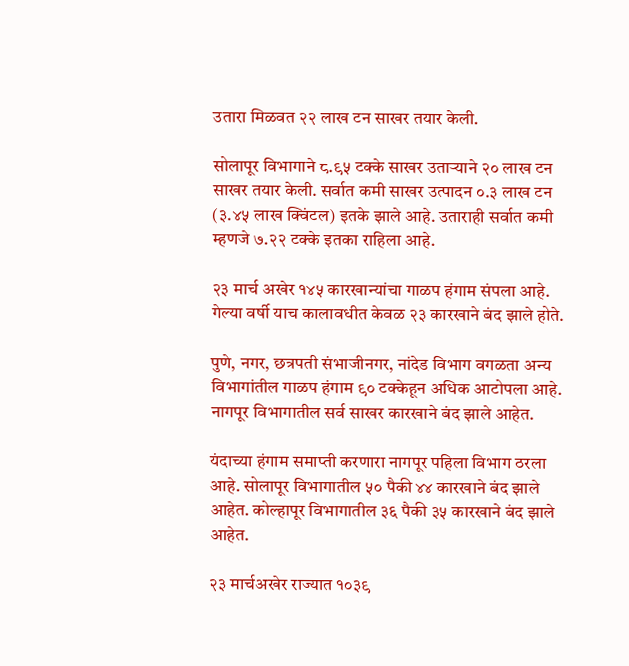उतारा मिळवत २२ लाख टन साखर तयार केली.

सोलापूर विभागाने ८.९५ टक्के साखर उताऱ्याने २० लाख टन साखर तयार केली. सर्वात कमी साखर उत्पादन ०.३ लाख टन (३.४५ लाख क्विंटल) इतके झाले आहे. उताराही सर्वात कमी म्‍हणजे ७.२२ टक्के इतका राहिला आहे.

२३ मार्च अखेर १४५ कारखान्यांचा गाळप हंगाम संपला आहे. गेल्‍या वर्षी याच कालावधीत केवळ २३ कारखाने बंद झाले होते.

पुणे, नगर, छत्रपती संभाजीनगर, नांदेड विभाग वगळता अन्य विभागांतील गाळप हंगाम ९० टक्केहून अधिक आटोपला आहे. नागपूर विभागातील सर्व साखर कारखाने बंद झाले आहेत.

यंदाच्या हंगाम समाप्‍ती करणारा नागपूर पहिला विभाग ठरला आहे. सोलापूर विभागातील ५० पैकी ४४ कारखाने बंद झाले आहेत. कोल्हापूर विभागातील ३६ पैकी ३५ कारखाने बंद झाले आहेत.

२३ मार्चअखेर राज्यात १०३९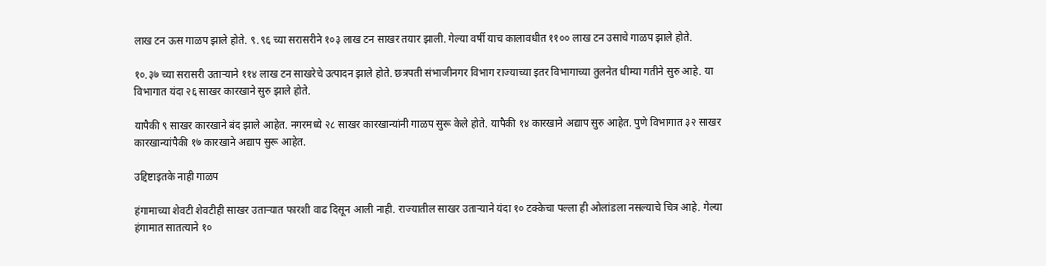लाख टन ऊस गाळप झाले होते. ९.९६ च्या सरासरीने १०३ लाख टन साखर तयार झाली. गेल्या वर्षी याच कालावधीत ११०० लाख टन उसाचे गाळप झाले होते.

१०.३७ च्या सरासरी उताऱ्याने ११४ लाख टन साखरेचे उत्‍पादन झाले होते. छत्रपती संभाजीनगर विभाग राज्याच्या इतर विभागाच्या तुलनेत धीम्या गतीने सुरु आहे. या विभागात यंदा २६ साखर कारखाने सुरु झाले होते.

यापैकी ९ साखर कारखाने बंद झाले आहेत. नगरमध्‍ये २८ साखर कारखान्यांनी गाळप सुरू केले होते. यापैकी १४ कारखाने अद्याप सुरु आहेत. पुणे विभागात ३२ साखर कारखान्यांपैकी १७ कारखाने अद्याप सुरू आहेत.

उद्दिष्टाइतके नाही गाळप

हंगामाच्या शेवटी शेवटीही साखर उताऱ्यात फारशी वाढ दिसून आली नाही. राज्यातील साखर उताऱ्याने यंदा १० टक्केचा पल्ला ही ओलांडला नसल्याचे चित्र आहे. गेल्‍या हंगामात सातत्याने १०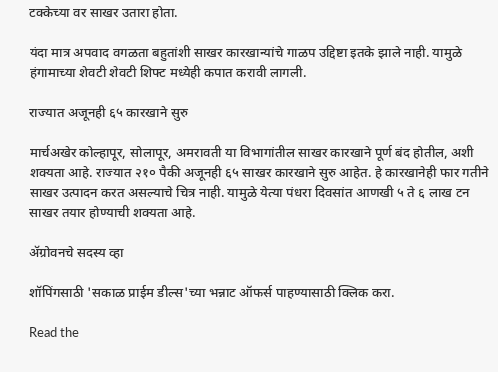टक्‍केच्या वर साखर उतारा होता.

यंदा मात्र अपवाद वगळता बहुतांशी साखर कारखान्यांचे गाळप उद्दिष्टा इतके झाले नाही. यामुळे हंगामाच्या शेवटी शेवटी शिफ्‍ट मध्येही कपात करावी लागली.

राज्यात अजूनही ६५ कारखाने सुरु

मार्चअखेर कोल्हापूर, सोलापूर, अमरावती या विभागांतील साखर कारखाने पूर्ण बंद होतील, अशी शक्यता आहे. राज्यात २१० पैकी अजूनही ६५ साखर कारखाने सुरु आहेत. हे कारखानेही फार गतीने साखर उत्पादन करत असल्याचे चित्र नाही. यामुळे येत्या पंधरा दिवसांत आणखी ५ ते ६ लाख टन साखर तयार होण्याची शक्यता आहे.

ॲग्रोवनचे सदस्य व्हा

शॉपिंगसाठी 'सकाळ प्राईम डील्स'च्या भन्नाट ऑफर्स पाहण्यासाठी क्लिक करा.

Read the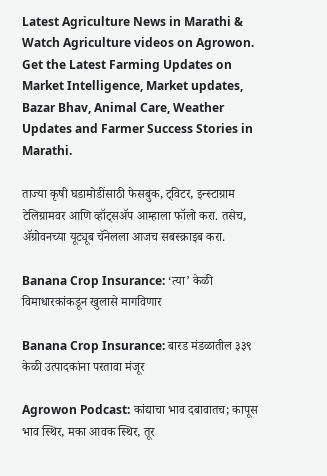Latest Agriculture News in Marathi & Watch Agriculture videos on Agrowon. Get the Latest Farming Updates on Market Intelligence, Market updates, Bazar Bhav, Animal Care, Weather Updates and Farmer Success Stories in Marathi.

ताज्या कृषी घडामोडींसाठी फेसबुक, ट्विटर, इन्स्टाग्राम टेलिग्रामवर आणि व्हॉट्सॲप आम्हाला फॉलो करा. तसेच, ॲग्रोवनच्या यूट्यूब चॅनेलला आजच सबस्क्राइब करा.

Banana Crop Insurance: ‘त्या’ केळी विमाधारकांकडून खुलासे मागविणार

Banana Crop Insurance: बारड मंडळातील ३३९ केळी उत्पादकांना परतावा मंजूर

Agrowon Podcast: कांद्याचा भाव दबावातच; कापूस भाव स्थिर, मका आवक स्थिर, तूर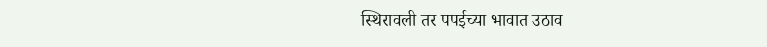स्थिरावली तर पपईच्या भावात उठाव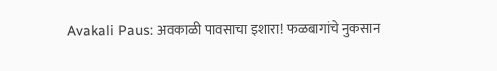Avakali Paus: अवकाळी पावसाचा इशारा! फळबागांचे नुकसान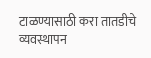टाळण्यासाठी करा तातडीचे व्यवस्थापन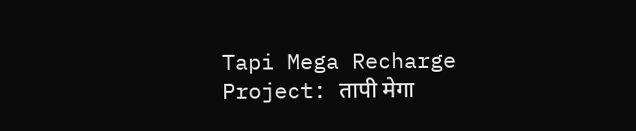Tapi Mega Recharge Project: तापी मेगा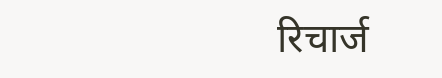रिचार्ज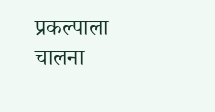प्रकल्पाला चालना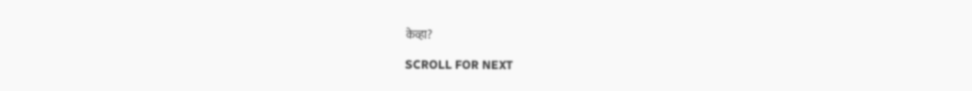केव्हा?

SCROLL FOR NEXT